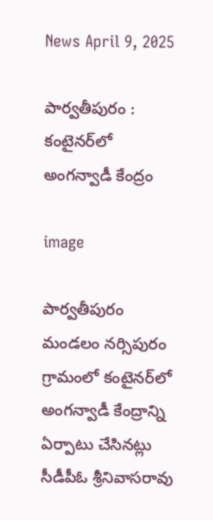News April 9, 2025

పార్వతీపురం : కంటైనర్‌లో అంగన్వాడీ కేంద్రం

image

పార్వతీపురం మండలం నర్సిపురం గ్రామంలో కంటైనర్‌లో అంగన్వాడీ కేంద్రాన్ని ఏర్పాటు చేసినట్లు సీడీపీఓ శ్రీనివాసరావు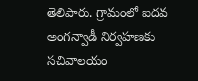తెలిపారు. గ్రామంలో ఐదవ అంగన్వాడీ నిర్వహణకు సచివాలయం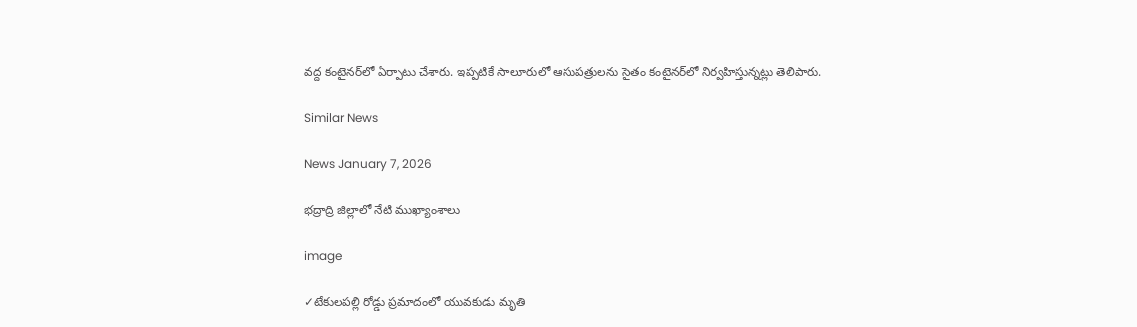వద్ద కంటైనర్‌లో ఏర్పాటు చేశారు. ఇప్పటికే సాలూరులో ఆసుపత్రులను సైతం కంటైనర్‌లో నిర్వహిస్తున్నట్లు తెలిపారు.

Similar News

News January 7, 2026

భద్రాద్రి జిల్లాలో నేటి ముఖ్యాంశాలు

image

✓టేకులపల్లి రోడ్డు ప్రమాదంలో యువకుడు మృతి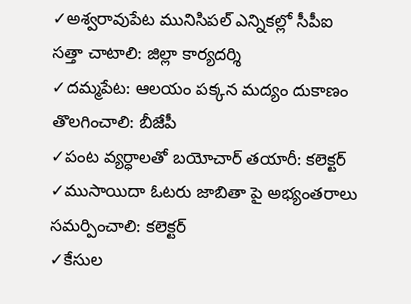✓అశ్వరావుపేట మునిసిపల్ ఎన్నికల్లో సీపీఐ సత్తా చాటాలి: జిల్లా కార్యదర్శి
✓దమ్మపేట: ఆలయం పక్కన మద్యం దుకాణం తొలగించాలి: బీజేపీ
✓పంట వ్యర్ధాలతో బయోచార్ తయారీ: కలెక్టర్
✓ముసాయిదా ఓటరు జాబితా పై అభ్యంతరాలు సమర్పించాలి: కలెక్టర్
✓కేసుల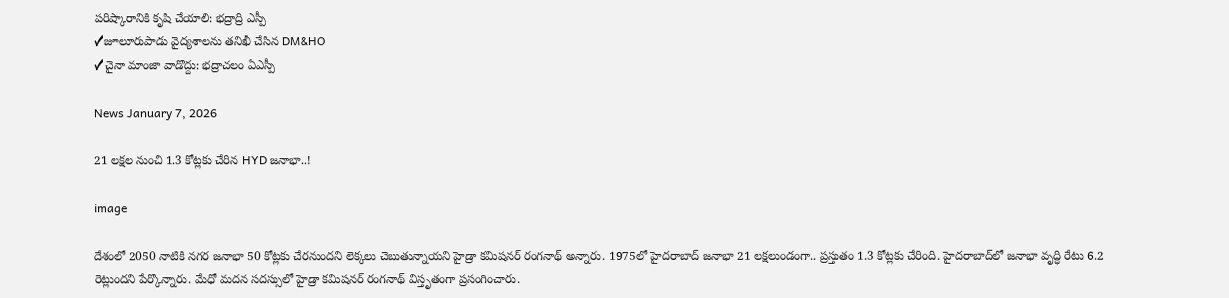పరిష్కారానికి కృషి చేయాలి: భద్రాద్రి ఎస్పీ
✓జూలూరుపాడు వైద్యశాలను తనిఖీ చేసిన DM&HO
✓చైనా మాంజా వాడొద్దు: భద్రాచలం ఏఎస్పీ

News January 7, 2026

21 లక్షల నుంచి 1.3 కోట్లకు చేరిన HYD జనాభా..!

image

దేశంలో 2050 నాటికి న‌గ‌ర జ‌నాభా 50 కోట్ల‌కు చేర‌నుంద‌ని లెక్క‌లు చెబుతున్నాయని హైడ్రా కమిషనర్ రంగనాథ్ అన్నారు. 1975లో హైద‌రాబాద్ జ‌నాభా 21 ల‌క్ష‌లుండంగా.. ప్ర‌స్తుతం 1.3 కోట్ల‌కు చేరింది. హైద‌రాబాద్‌లో జ‌నాభా వృద్ధి రేటు 6.2 రెట్లుందని పేర్కొన్నారు. మేధో మదన సదస్సులో హైడ్రా కమిషనర్ రంగనాథ్ విస్తృతంగా ప్రసంగించారు.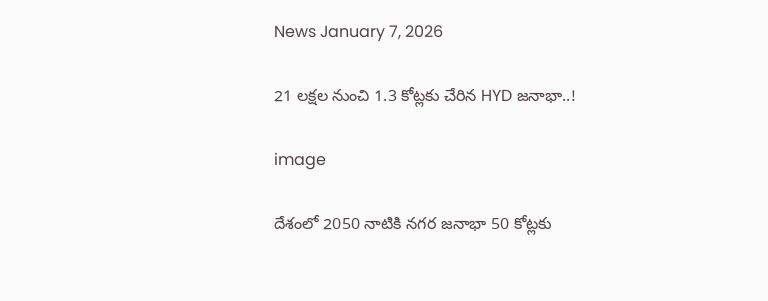News January 7, 2026

21 లక్షల నుంచి 1.3 కోట్లకు చేరిన HYD జనాభా..!

image

దేశంలో 2050 నాటికి న‌గ‌ర జ‌నాభా 50 కోట్ల‌కు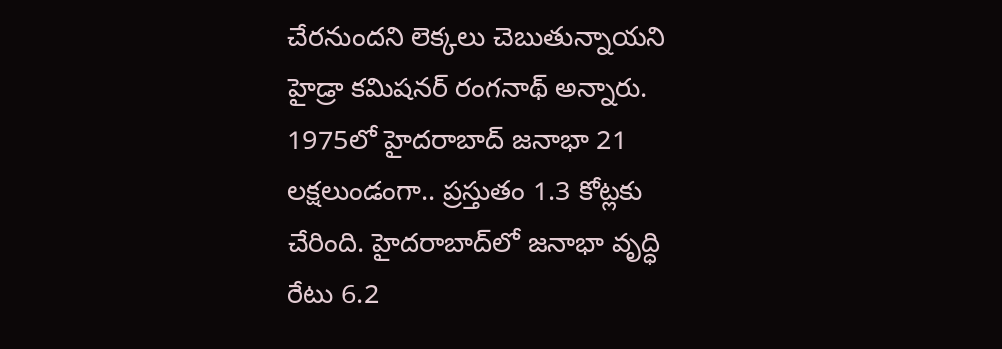చేర‌నుంద‌ని లెక్క‌లు చెబుతున్నాయని హైడ్రా కమిషనర్ రంగనాథ్ అన్నారు. 1975లో హైద‌రాబాద్ జ‌నాభా 21 ల‌క్ష‌లుండంగా.. ప్ర‌స్తుతం 1.3 కోట్ల‌కు చేరింది. హైద‌రాబాద్‌లో జ‌నాభా వృద్ధి రేటు 6.2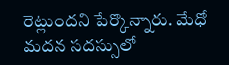రెట్లుందని పేర్కొన్నారు. మేధో మదన సదస్సులో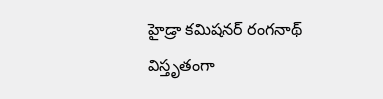హైడ్రా కమిషనర్ రంగనాథ్ విస్తృతంగా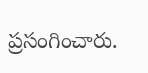ప్రసంగించారు.